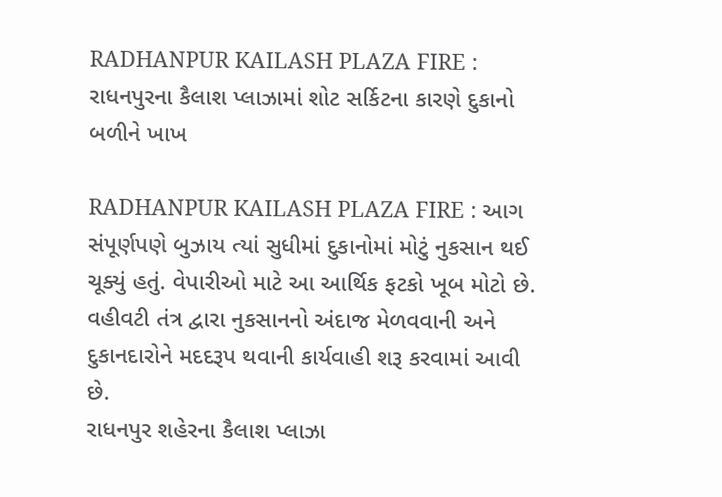RADHANPUR KAILASH PLAZA FIRE : રાધનપુરના કૈલાશ પ્લાઝામાં શોટ સર્કિટના કારણે દુકાનો બળીને ખાખ

RADHANPUR KAILASH PLAZA FIRE : આગ સંપૂર્ણપણે બુઝાય ત્યાં સુધીમાં દુકાનોમાં મોટું નુકસાન થઈ ચૂક્યું હતું. વેપારીઓ માટે આ આર્થિક ફટકો ખૂબ મોટો છે. વહીવટી તંત્ર દ્વારા નુકસાનનો અંદાજ મેળવવાની અને દુકાનદારોને મદદરૂપ થવાની કાર્યવાહી શરૂ કરવામાં આવી છે.
રાધનપુર શહેરના કૈલાશ પ્લાઝા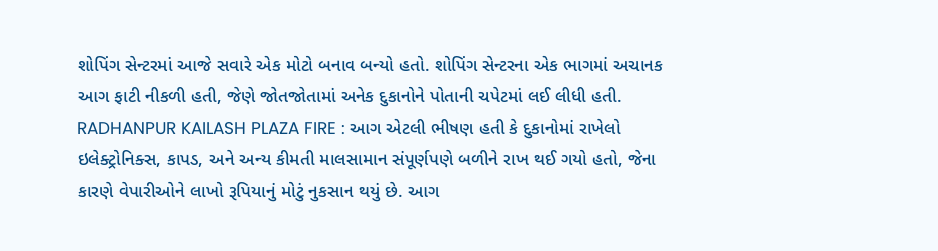શોપિંગ સેન્ટરમાં આજે સવારે એક મોટો બનાવ બન્યો હતો. શોપિંગ સેન્ટરના એક ભાગમાં અચાનક આગ ફાટી નીકળી હતી, જેણે જોતજોતામાં અનેક દુકાનોને પોતાની ચપેટમાં લઈ લીધી હતી.
RADHANPUR KAILASH PLAZA FIRE : આગ એટલી ભીષણ હતી કે દુકાનોમાં રાખેલો ઇલેક્ટ્રોનિક્સ, કાપડ, અને અન્ય કીમતી માલસામાન સંપૂર્ણપણે બળીને રાખ થઈ ગયો હતો, જેના કારણે વેપારીઓને લાખો રૂપિયાનું મોટું નુકસાન થયું છે. આગ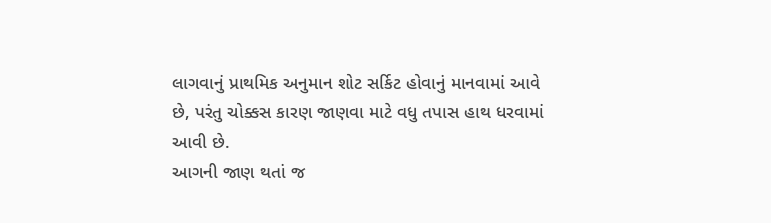લાગવાનું પ્રાથમિક અનુમાન શોટ સર્કિટ હોવાનું માનવામાં આવે છે, પરંતુ ચોક્કસ કારણ જાણવા માટે વધુ તપાસ હાથ ધરવામાં આવી છે.
આગની જાણ થતાં જ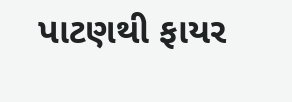પાટણથી ફાયર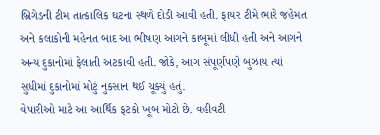બ્રિગેડની ટીમ તાત્કાલિક ઘટના સ્થળે દોડી આવી હતી. ફાયર ટીમે ભારે જહેમત અને કલાકોની મહેનત બાદ આ ભીષણ આગને કાબૂમાં લીધી હતી અને આગને અન્ય દુકાનોમાં ફેલાતી અટકાવી હતી. જોકે, આગ સંપૂર્ણપણે બુઝાય ત્યાં સુધીમાં દુકાનોમાં મોટું નુકસાન થઈ ચૂક્યું હતું.
વેપારીઓ માટે આ આર્થિક ફટકો ખૂબ મોટો છે. વહીવટી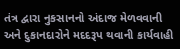તંત્ર દ્વારા નુકસાનનો અંદાજ મેળવવાની અને દુકાનદારોને મદદરૂપ થવાની કાર્યવાહી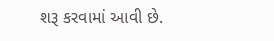શરૂ કરવામાં આવી છે.